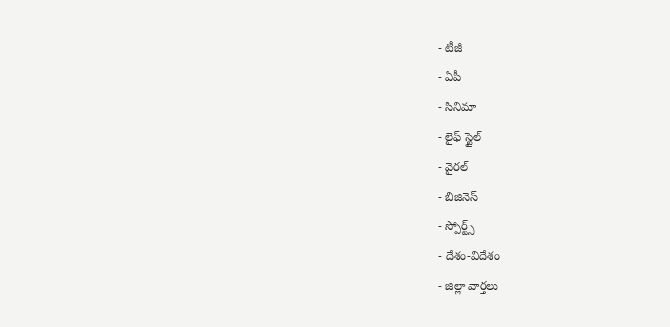- టీజీ
- ఏపీ
- సినిమా
- లైఫ్ స్టైల్
- వైరల్
- బిజినెస్
- స్పోర్ట్స్
- దేశం-విదేశం
- జిల్లా వార్తలు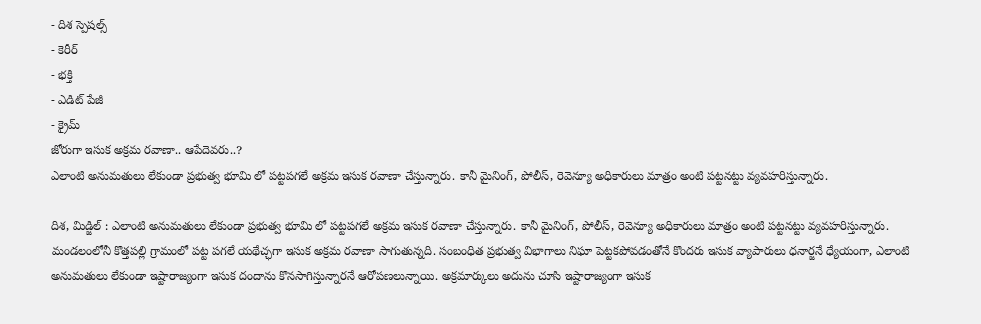- దిశ స్పెషల్స్
- కెరీర్
- భక్తి
- ఎడిట్ పేజీ
- క్రైమ్
జోరుగా ఇసుక అక్రమ రవాణా.. ఆపేదెవరు..?
ఎలాంటి అనుమతులు లేకుండా ప్రభుత్వ భూమి లో పట్టపగలే అక్రమ ఇసుక రవాణా చేస్తున్నారు. కానీ మైనింగ్, పోలీస్, రెవెన్యూ అధికారులు మాత్రం అంటి పట్టనట్టు వ్యవహరిస్తున్నారు.

దిశ, మిడ్జిల్ : ఎలాంటి అనుమతులు లేకుండా ప్రభుత్వ భూమి లో పట్టపగలే అక్రమ ఇసుక రవాణా చేస్తున్నారు. కానీ మైనింగ్, పోలీస్, రెవెన్యూ అధికారులు మాత్రం అంటి పట్టనట్టు వ్యవహరిస్తున్నారు. మండలంలోనీ కొత్తపల్లి గ్రామంలో పట్ట పగలే యథేచ్ఛగా ఇసుక అక్రమ రవాణా సాగుతున్నది. సంబంధిత ప్రభుత్వ విభాగాలు నిఘా పెట్టకపోవడంతోనే కొందరు ఇసుక వ్యాపారులు ధనార్జనే ధ్యేయంగా, ఎలాంటి అనుమతులు లేకుండా ఇష్టారాజ్యంగా ఇసుక దందాను కొనసాగిస్తున్నారనే ఆరోపణలున్నాయి. అక్రమార్కులు అదును చూసి ఇష్టారాజ్యంగా ఇసుక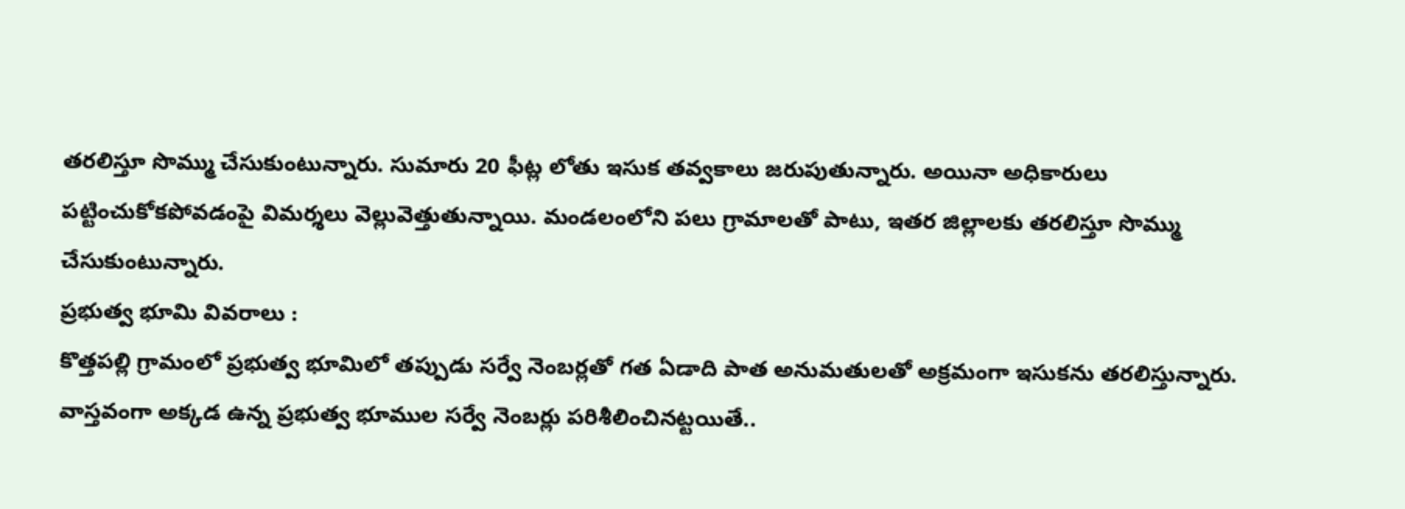తరలిస్తూ సొమ్ము చేసుకుంటున్నారు. సుమారు 20 ఫీట్ల లోతు ఇసుక తవ్వకాలు జరుపుతున్నారు. అయినా అధికారులు పట్టించుకోకపోవడంపై విమర్శలు వెల్లువెత్తుతున్నాయి. మండలంలోని పలు గ్రామాలతో పాటు, ఇతర జిల్లాలకు తరలిస్తూ సొమ్ము చేసుకుంటున్నారు.
ప్రభుత్వ భూమి వివరాలు :
కొత్తపల్లి గ్రామంలో ప్రభుత్వ భూమిలో తప్పుడు సర్వే నెంబర్లతో గత ఏడాది పాత అనుమతులతో అక్రమంగా ఇసుకను తరలిస్తున్నారు. వాస్తవంగా అక్కడ ఉన్న ప్రభుత్వ భూముల సర్వే నెంబర్లు పరిశీలించినట్టయితే..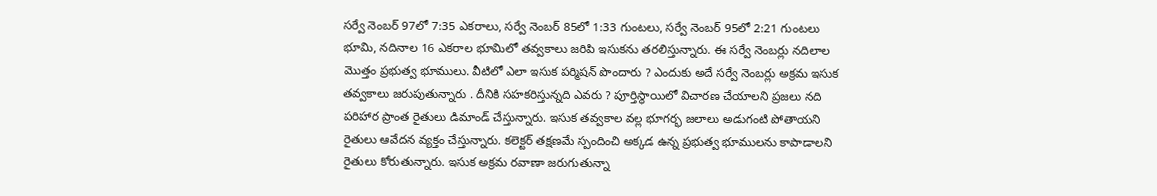సర్వే నెంబర్ 97లో 7:35 ఎకరాలు, సర్వే నెంబర్ 85లో 1:33 గుంటలు, సర్వే నెంబర్ 95లో 2:21 గుంటలు భూమి, నదినాల 16 ఎకరాల భూమిలో తవ్వకాలు జరిపి ఇసుకను తరలిస్తున్నారు. ఈ సర్వే నెంబర్లు నదిలాల మొత్తం ప్రభుత్వ భూములు. వీటిలో ఎలా ఇసుక పర్మిషన్ పొందారు ? ఎందుకు అదే సర్వే నెంబర్లు అక్రమ ఇసుక తవ్వకాలు జరుపుతున్నారు . దీనికి సహకరిస్తున్నది ఎవరు ? పూర్తిస్థాయిలో విచారణ చేయాలని ప్రజలు నది పరిహార ప్రాంత రైతులు డిమాండ్ చేస్తున్నారు. ఇసుక తవ్వకాల వల్ల భూగర్భ జలాలు అడుగంటి పోతాయని రైతులు ఆవేదన వ్యక్తం చేస్తున్నారు. కలెక్టర్ తక్షణమే స్పందించి అక్కడ ఉన్న ప్రభుత్వ భూములను కాపాడాలని రైతులు కోరుతున్నారు. ఇసుక అక్రమ రవాణా జరుగుతున్నా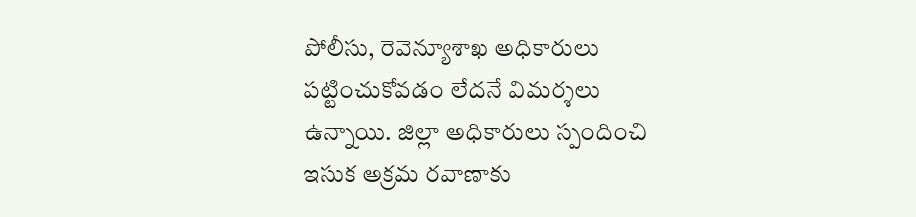పోలీసు, రెవెన్యూశాఖ అధికారులు పట్టించుకోవడం లేదనే విమర్శలు ఉన్నాయి. జిల్లా అధికారులు స్పందించి ఇసుక అక్రమ రవాణాకు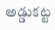అడ్డుకట్ట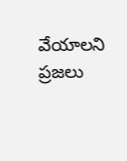వేయాలని ప్రజలు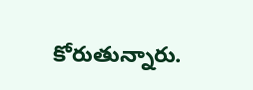కోరుతున్నారు.